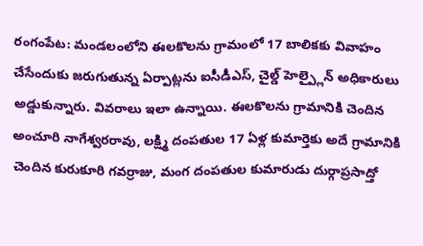రంగంపేట: మండలంలోని ఈలకొలను గ్రామంలో 17 బాలికకు వివాహం చేసేందుకు జరుగుతున్న ఏర్పాట్లను ఐసీడీఎస్, చైల్డ్ హెల్ప్లైన్ అధికారులు అడ్డుకున్నారు. వివరాలు ఇలా ఉన్నాయి. ఈలకొలను గ్రామానికి చెందిన అంచూరి నాగేశ్వరరావు, లక్ష్మి దంపతుల 17 ఏళ్ల కుమార్తెకు అదే గ్రామానికి చెందిన కురుకూరి గవర్రాజు, మంగ దంపతుల కుమారుడు దుర్గాప్రసాద్తో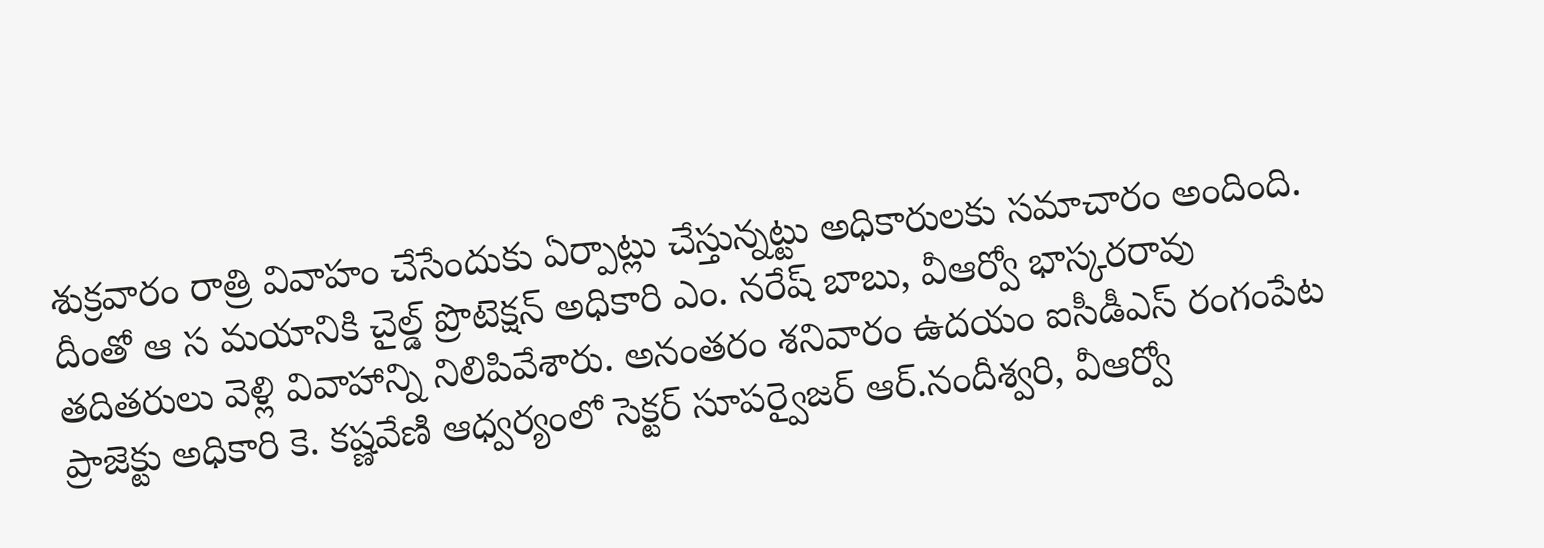శుక్రవారం రాత్రి వివాహం చేసేందుకు ఏర్పాట్లు చేస్తున్నట్టు అధికారులకు సమాచారం అందింది. దీంతో ఆ స మయానికి చైల్డ్ ప్రొటెక్షన్ అధికారి ఎం. నరేష్ బాబు, వీఆర్వో భాస్కరరావు తదితరులు వెళ్లి వివాహాన్ని నిలిపివేశారు. అనంతరం శనివారం ఉదయం ఐసీడీఎస్ రంగంపేట ప్రాజెక్టు అధికారి కె. కష్ణవేణి ఆధ్వర్యంలో సెక్టర్ సూపర్వైజర్ ఆర్.నందీశ్వరి, వీఆర్వో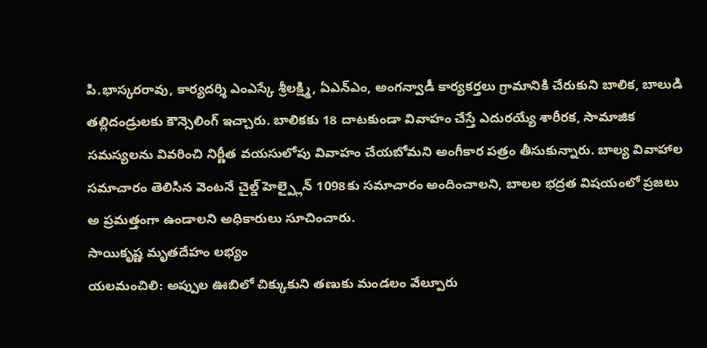పి.భాస్కరరావు, కార్యదర్శి ఎంఎస్కే శ్రీలక్ష్మి, ఏఎన్ఎం, అంగన్వాడీ కార్యకర్తలు గ్రామానికి చేరుకుని బాలిక, బాలుడి తల్లిదండ్రులకు కౌన్సెలింగ్ ఇచ్చారు. బాలికకు 18 దాటకుండా వివాహం చేస్తే ఎదురయ్యే శారీరక, సామాజిక సమస్యలను వివరించి నిర్ణీత వయసులోపు వివాహం చేయబోమని అంగీకార పత్రం తీసుకున్నారు. బాల్య వివాహాల సమాచారం తెలిసిన వెంటనే చైల్డ్ హెల్ప్లైన్ 1098కు సమాచారం అందించాలని, బాలల భద్రత విషయంలో ప్రజలు అ ప్రమత్తంగా ఉండాలని అధికారులు సూచించారు.
సాయికృష్ణ మృతదేహం లభ్యం
యలమంచిలి: అప్పుల ఊబిలో చిక్కుకుని తణుకు మండలం వేల్పూరు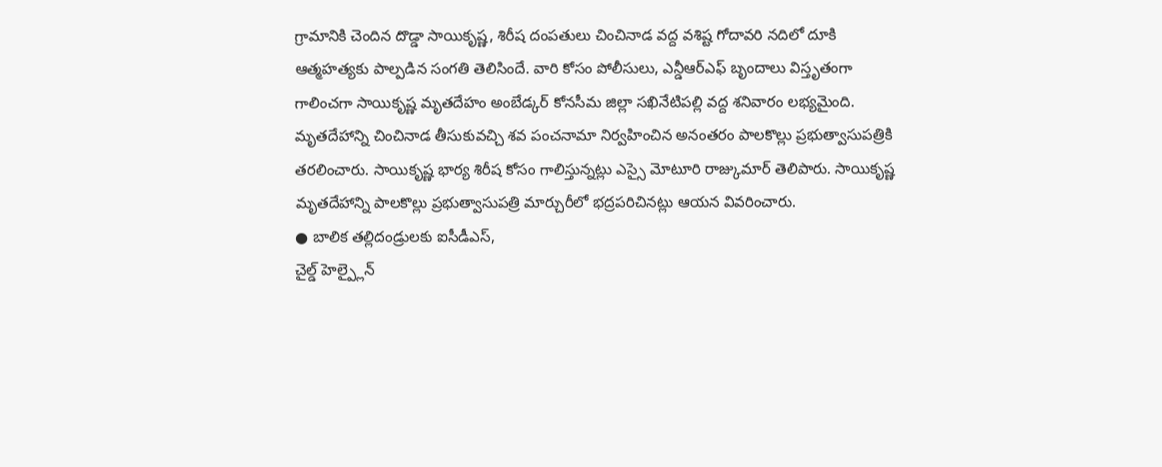గ్రామానికి చెందిన దొడ్డా సాయికృష్ణ, శిరీష దంపతులు చించినాడ వద్ద వశిష్ట గోదావరి నదిలో దూకి ఆత్మహత్యకు పాల్పడిన సంగతి తెలిసిందే. వారి కోసం పోలీసులు, ఎన్డీఆర్ఎఫ్ బృందాలు విస్తృతంగా గాలించగా సాయికృష్ణ మృతదేహం అంబేడ్కర్ కోనసీమ జిల్లా సఖినేటిపల్లి వద్ద శనివారం లభ్యమైంది. మృతదేహాన్ని చించినాడ తీసుకువచ్చి శవ పంచనామా నిర్వహించిన అనంతరం పాలకొల్లు ప్రభుత్వాసుపత్రికి తరలించారు. సాయికృష్ణ భార్య శిరీష కోసం గాలిస్తున్నట్లు ఎస్సై మోటూరి రాజ్కుమార్ తెలిపారు. సాయికృష్ణ మృతదేహాన్ని పాలకొల్లు ప్రభుత్వాసుపత్రి మార్చురీలో భద్రపరిచినట్లు ఆయన వివరించారు.
● బాలిక తల్లిదండ్రులకు ఐసీడీఎస్,
చైల్డ్ హెల్ప్లైన్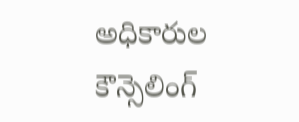అధికారుల కౌన్సెలింగ్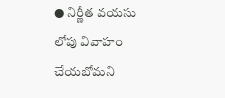● నిర్ణీత వయసు లోపు వివాహం చేయబోమని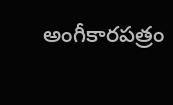అంగీకారపత్రం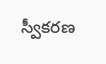స్వీకరణ